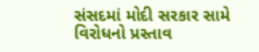સંસદમાં મોદી સરકાર સામે વિરોધનો પ્રસ્તાવ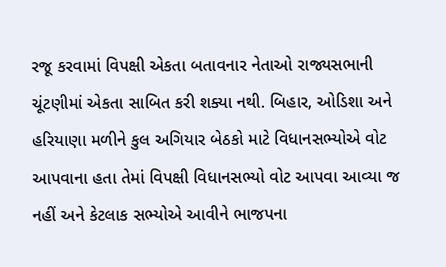રજૂ કરવામાં વિપક્ષી એકતા બતાવનાર નેતાઓ રાજ્યસભાની ચૂંટણીમાં એકતા સાબિત કરી શક્યા નથી. બિહાર, ઓડિશા અને હરિયાણા મળીને કુલ અગિયાર બેઠકો માટે વિધાનસભ્યોએ વોટ આપવાના હતા તેમાં વિપક્ષી વિધાનસભ્યો વોટ આપવા આવ્યા જ નહીં અને કેટલાક સભ્યોએ આવીને ભાજપના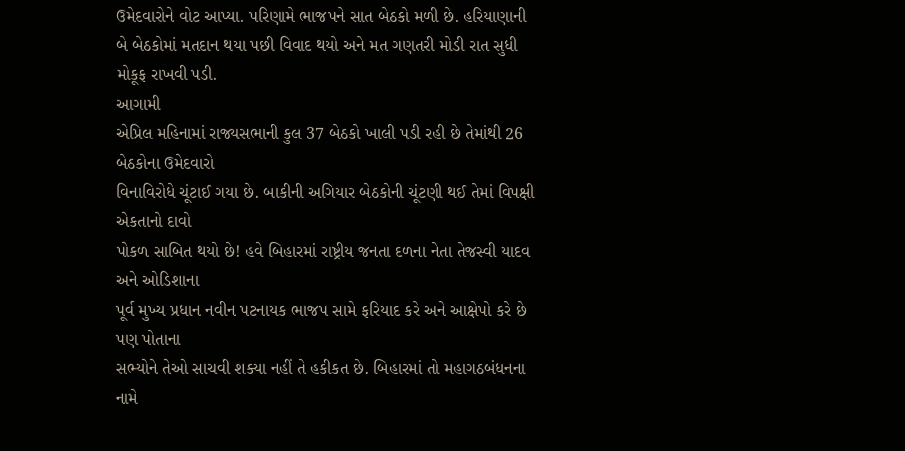ઉમેદવારોને વોટ આપ્યા. પરિણામે ભાજપને સાત બેઠકો મળી છે. હરિયાણાની બે બેઠકોમાં મતદાન થયા પછી વિવાદ થયો અને મત ગણતરી મોડી રાત સુધી મોકૂફ રાખવી પડી.
આગામી
એપ્રિલ મહિનામાં રાજ્યસભાની કુલ 37 બેઠકો ખાલી પડી રહી છે તેમાંથી 26 બેઠકોના ઉમેદવારો
વિનાવિરોધે ચૂંટાઈ ગયા છે. બાકીની અગિયાર બેઠકોની ચૂંટણી થઈ તેમાં વિપક્ષી એકતાનો દાવો
પોકળ સાબિત થયો છે! હવે બિહારમાં રાષ્ટ્રીય જનતા દળના નેતા તેજસ્વી યાદવ અને ઓડિશાના
પૂર્વ મુખ્ય પ્રધાન નવીન પટનાયક ભાજપ સામે ફરિયાદ કરે અને આક્ષેપો કરે છે પણ પોતાના
સભ્યોને તેઓ સાચવી શક્યા નહીં તે હકીકત છે. બિહારમાં તો મહાગઠબંધનના નામે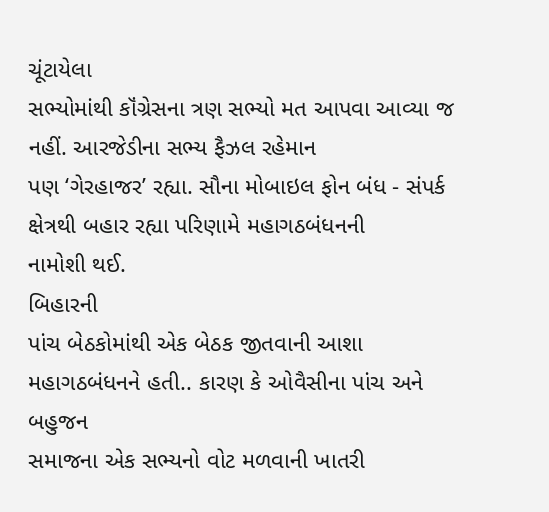ચૂંટાયેલા
સભ્યોમાંથી કૉંગ્રેસના ત્રણ સભ્યો મત આપવા આવ્યા જ નહીં. આરજેડીના સભ્ય ફૈઝલ રહેમાન
પણ ‘ગેરહાજર’ રહ્યા. સૌના મોબાઇલ ફોન બંધ - સંપર્ક ક્ષેત્રથી બહાર રહ્યા પરિણામે મહાગઠબંધનની
નામોશી થઈ.
બિહારની
પાંચ બેઠકોમાંથી એક બેઠક જીતવાની આશા મહાગઠબંધનને હતી.. કારણ કે ઓવૈસીના પાંચ અને બહુજન
સમાજના એક સભ્યનો વોટ મળવાની ખાતરી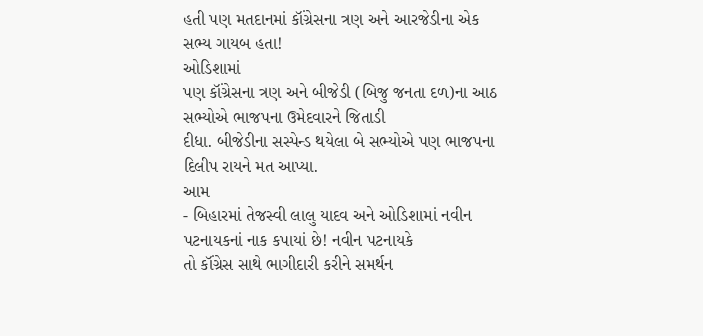હતી પણ મતદાનમાં કૉંગ્રેસના ત્રણ અને આરજેડીના એક
સભ્ય ગાયબ હતા!
ઓડિશામાં
પણ કૉંગ્રેસના ત્રણ અને બીજેડી (બિજુ જનતા દળ)ના આઠ સભ્યોએ ભાજપના ઉમેદવારને જિતાડી
દીધા. બીજેડીના સસ્પેન્ડ થયેલા બે સભ્યોએ પણ ભાજપના દિલીપ રાયને મત આપ્યા.
આમ
- બિહારમાં તેજસ્વી લાલુ યાદવ અને ઓડિશામાં નવીન પટનાયકનાં નાક કપાયાં છે! નવીન પટનાયકે
તો કૉંગ્રેસ સાથે ભાગીદારી કરીને સમર્થન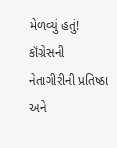મેળવ્યું હતું! કૉંગ્રેસની નેતાગીરીની પ્રતિષ્ઠા
અને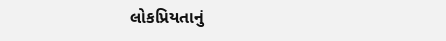લોકપ્રિયતાનું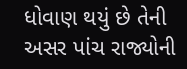ધોવાણ થયું છે તેની અસર પાંચ રાજ્યોની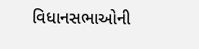વિધાનસભાઓની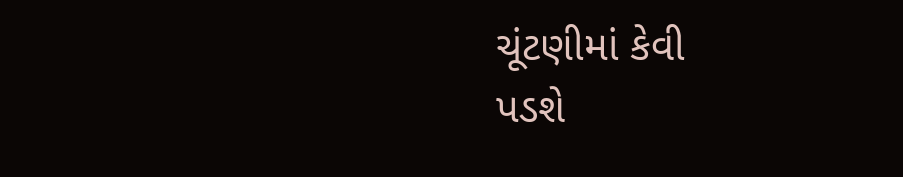ચૂંટણીમાં કેવી
પડશે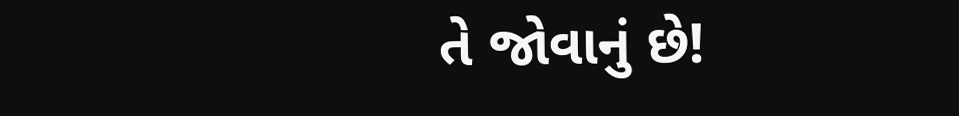તે જોવાનું છે!